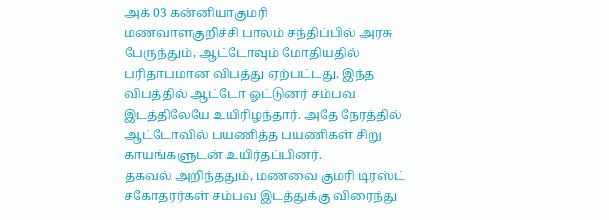அக் 03 கன்னியாகுமரி
மணவாளகுறிச்சி பாலம் சந்திப்பில் அரசு பேருந்தும், ஆட்டோவும் மோதியதில் பரிதாபமான விபத்து ஏற்பட்டது. இந்த விபத்தில் ஆட்டோ ஓட்டுனர் சம்பவ இடத்திலேயே உயிரிழந்தார். அதே நேரத்தில் ஆட்டோவில் பயணித்த பயணிகள் சிறு காயங்களுடன் உயிர்தப்பினர்.
தகவல் அறிந்ததும், மணவை குமரி டிரஸ்ட் சகோதரர்கள் சம்பவ இடத்துக்கு விரைந்து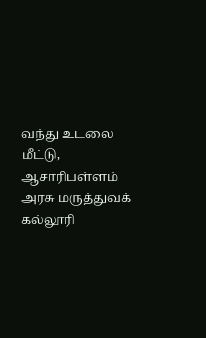வந்து உடலை மீட்டு, ஆசாரிபள்ளம் அரசு மருத்துவக் கல்லூரி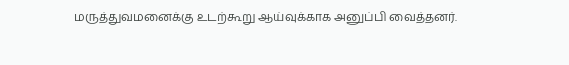மருத்துவமனைக்கு உடற்கூறு ஆய்வுக்காக அனுப்பி வைத்தனர்.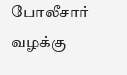போலீசார் வழக்கு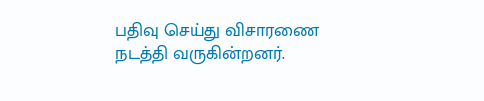பதிவு செய்து விசாரணை நடத்தி வருகின்றனர்.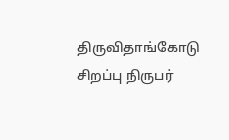திருவிதாங்கோடு சிறப்பு நிருபர்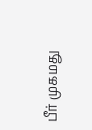பீர் முகமது